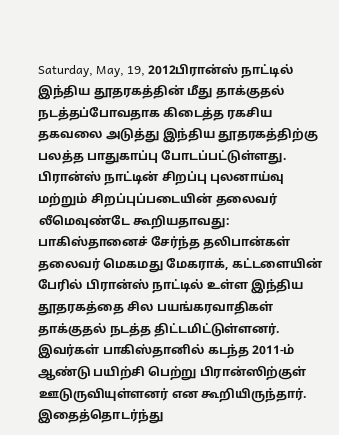Saturday, May, 19, 2012பிரான்ஸ் நாட்டில் இந்திய தூதரகத்தின் மீது தாக்குதல் நடத்தப்போவதாக கிடைத்த ரகசிய தகவலை அடுத்து இந்திய தூதரகத்திற்கு பலத்த பாதுகாப்பு போடப்பட்டுள்ளது. பிரான்ஸ் நாட்டின் சிறப்பு புலனாய்வு மற்றும் சிறப்புப்படையின் தலைவர் லீமெவுண்டே கூறியதாவது:
பாகிஸ்தானைச் சேர்ந்த தலிபான்கள் தலைவர் மெகமது மேகராக், கட்டளையின் பேரில் பிரான்ஸ் நாட்டில் உள்ள இந்திய தூதரகத்தை சில பயங்கரவாதிகள் தாக்குதல் நடத்த திட்டமிட்டுள்ளனர். இவர்கள் பாகிஸ்தானில் கடந்த 2011-ம் ஆண்டு பயிற்சி பெற்று பிரான்ஸிற்குள் ஊடுருவியுள்ளனர் என கூறியிருந்தார். இதைத்தொடர்ந்து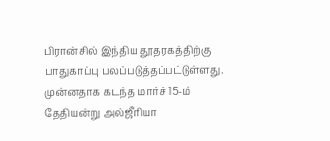பிரான்சில் இந்திய தூதரகத்திற்கு பாதுகாப்பு பலப்படுத்தப்பட்டுள்ளது.
முன்னதாக கடந்த மார்ச் 15-ம் தேதியன்று அல்ஜீரியா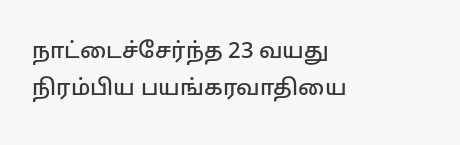நாட்டைச்சேர்ந்த 23 வயது நிரம்பிய பயங்கரவாதியை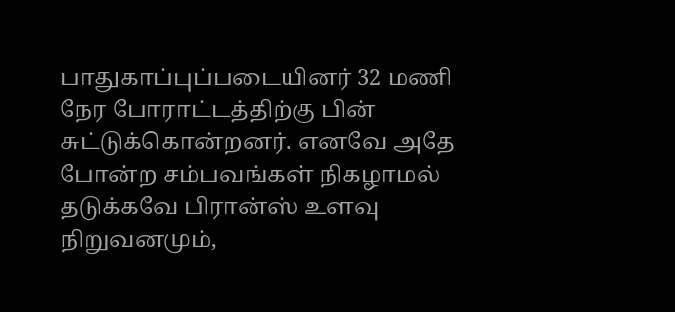பாதுகாப்புப்படையினர் 32 மணி நேர போராட்டத்திற்கு பின் சுட்டுக்கொன்றனர். எனவே அதே போன்ற சம்பவங்கள் நிகழாமல் தடுக்கவே பிரான்ஸ் உளவு நிறுவனமும்,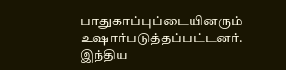பாதுகாப்புப்டையினரும் உஷார்படுத்தப்பட்டனர். இந்திய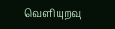வெளியுறவு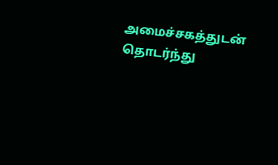அமைச்சகத்துடன் தொடர்ந்து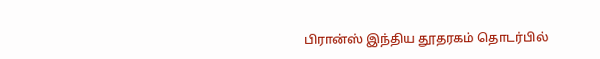பிரான்ஸ் இந்திய தூதரகம் தொடர்பில்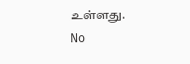உள்ளது.
No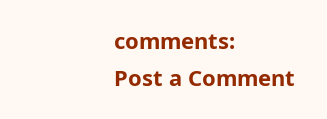comments:
Post a Comment